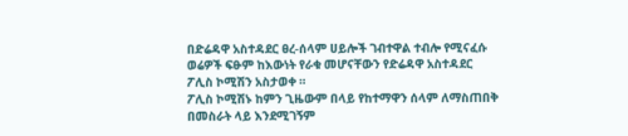በድሬዳዋ አስተዳደር ፀረ-ሰላም ሀይሎች ገብተዋል ተብሎ የሚናፈሱ ወሬዎች ፍፁም ከእውነት የራቁ መሆናቸውን የድሬዳዋ አስተዳደር ፖሊስ ኮሚሽን አስታወቀ ።
ፖሊስ ኮሚሽኑ ከምን ጊዜውም በላይ የከተማዋን ሰላም ለማስጠበቅ በመስራት ላይ እንደሚገኝም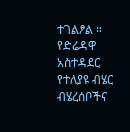ተገልፆል ። የድሬዳዋ አስተዳደር የተለያዩ ብሄር ብሄረሰቦችና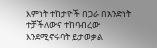እምነት ተከታዮች በጋራ በአንድነት ተቻችለውና ተከባብረው እንደሚኖሩባት ይታወቃል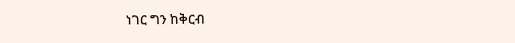ነገር ግን ከቅርብ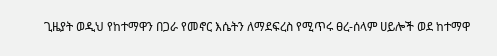ጊዜያት ወዲህ የከተማዋን በጋራ የመኖር እሴትን ለማደፍረስ የሚጥሩ ፀረ-ሰላም ሀይሎች ወደ ከተማዋ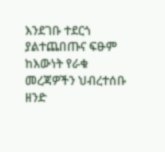እንደገቡ ተደርጎ ያልተጨበጡና ፍፁም ከእውነት የራቁ መረጃዎችን ህብረተሰቡ ዘንድ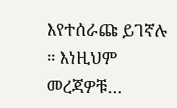እየተሰራጩ ይገኛሉ ። እነዚህም መረጃዎቹ…